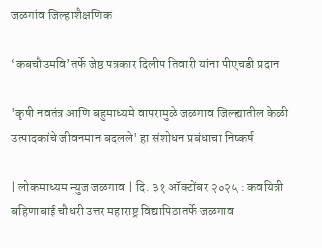जळगांव जिल्हाशैक्षणिक

‘कबचौउमवि’तर्फे जेष्ठ पत्रकार दिलीप तिवारी यांना पीएचडी प्रदान

'कृषी नवतंत्र आणि बहुमाध्यमे वापरामुळे जळगाव जिल्ह्यातील केळी उत्पादकांचे जीवनमान बदलले' हा संशोधन प्रबंधाचा निष्कर्ष

| लोकमाध्यम न्युज जळगाव | दि. ३१ ऑक्टोंबर २०२५ : कवयित्री बहिणाबाई चौधरी उत्तर महाराष्ट्र विद्यापिठातर्फे जळगाव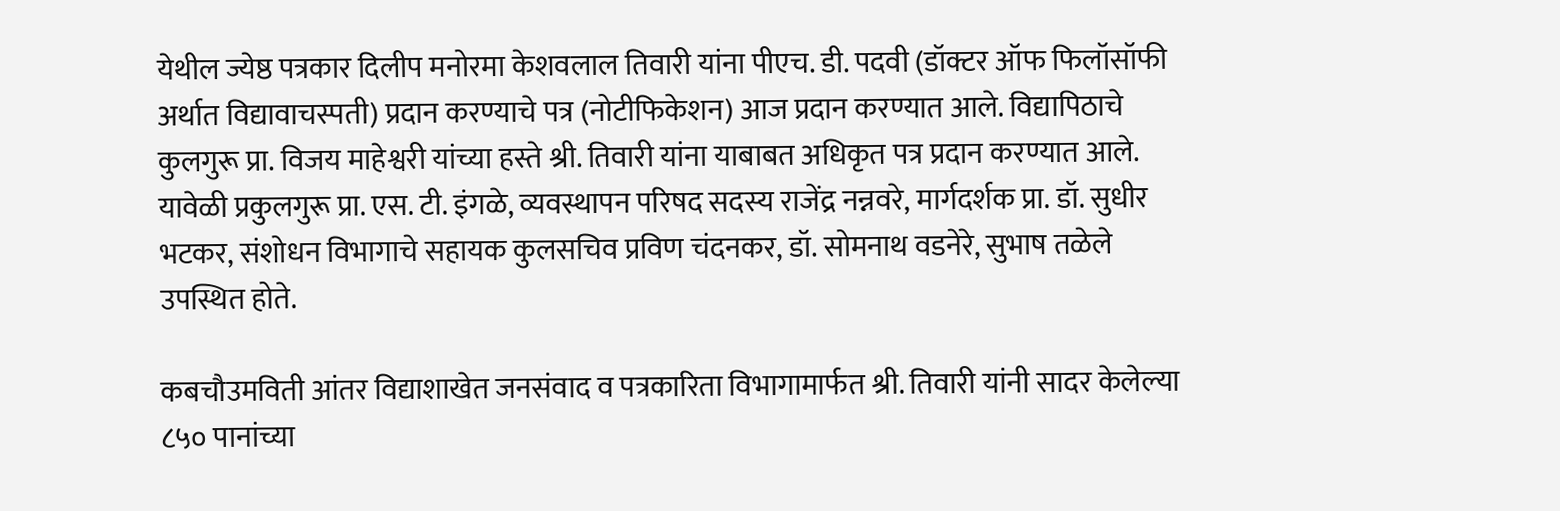येथील ज्येष्ठ पत्रकार दिलीप मनोरमा केशवलाल तिवारी यांना पीएच. डी. पदवी (डॉक्टर ऑफ फिलॉसॉफी अर्थात विद्यावाचस्पती) प्रदान करण्याचे पत्र (नोटीफिकेशन) आज प्रदान करण्यात आले. विद्यापिठाचे कुलगुरू प्रा. विजय माहेश्वरी यांच्या हस्ते श्री. तिवारी यांना याबाबत अधिकृत पत्र प्रदान करण्यात आले. यावेळी प्रकुलगुरू प्रा. एस. टी. इंगळे, व्यवस्थापन परिषद सदस्य राजेंद्र नन्नवरे, मार्गदर्शक प्रा. डॉ. सुधीर भटकर, संशोधन विभागाचे सहायक कुलसचिव प्रविण चंदनकर, डॉ. सोमनाथ वडनेरे, सुभाष तळेले उपस्थित होते.

कबचौउमविती आंतर विद्याशाखेत जनसंवाद व पत्रकारिता विभागामार्फत श्री. तिवारी यांनी सादर केलेल्या ८५० पानांच्या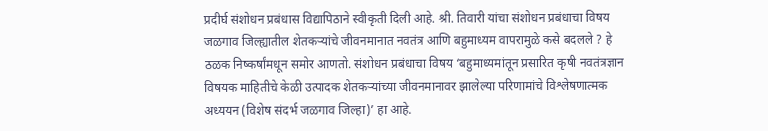प्रदीर्घ संशोधन प्रबंधास विद्यापिठाने स्वीकृती दिली आहे. श्री. तिवारी यांचा संशोधन प्रबंधाचा विषय जळगाव जिल्ह्यातील शेतकऱ्यांचे जीवनमानात नवतंत्र आणि बहुमाध्यम वापरामुळे कसे बदलले ? हे ठळक निष्कर्षांमधून समोर आणतो. संशोधन प्रबंधाचा विषय ‘बहुमाध्यमांतून प्रसारित कृषी नवतंत्रज्ञान विषयक माहितीचे केळी उत्पादक शेतकऱ्यांच्या जीवनमानावर झालेल्या परिणामांचे विश्लेषणात्मक अध्ययन (विशेष संदर्भ जळगाव जिल्हा)’ हा आहे.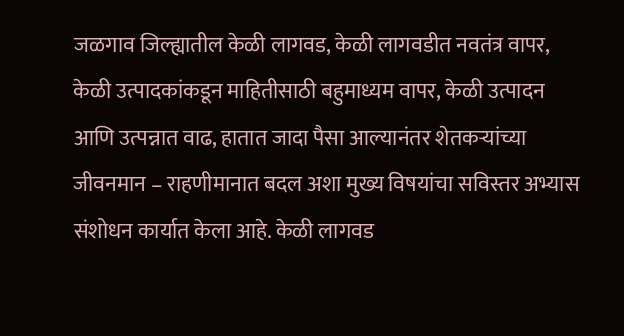जळगाव जिल्ह्यातील केळी लागवड, केळी लागवडीत नवतंत्र वापर, केळी उत्पादकांकडून माहितीसाठी बहुमाध्यम वापर, केळी उत्पादन आणि उत्पन्नात वाढ, हातात जादा पैसा आल्यानंतर शेतकऱ्यांच्या जीवनमान – राहणीमानात बदल अशा मुख्य विषयांचा सविस्तर अभ्यास संशोधन कार्यात केला आहे. केळी लागवड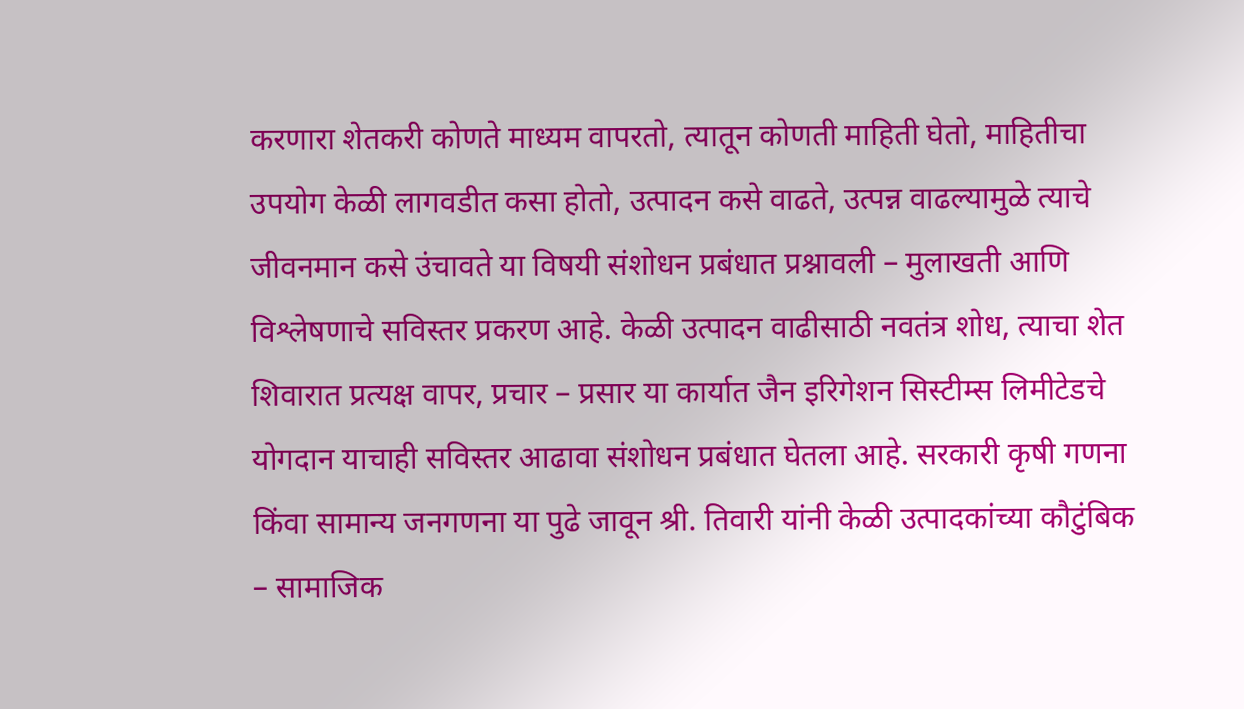करणारा शेतकरी कोणते माध्यम वापरतो, त्यातून कोणती माहिती घेतो, माहितीचा उपयोग केळी लागवडीत कसा होतो, उत्पादन कसे वाढते, उत्पन्न वाढल्यामुळे त्याचे जीवनमान कसे उंचावते या विषयी संशोधन प्रबंधात प्रश्नावली – मुलाखती आणि विश्लेषणाचे सविस्तर प्रकरण आहे. केळी उत्पादन वाढीसाठी नवतंत्र शोध, त्याचा शेत शिवारात प्रत्यक्ष वापर, प्रचार – प्रसार या कार्यात जैन इरिगेशन सिस्टीम्स लिमीटेडचे योगदान याचाही सविस्तर आढावा संशोधन प्रबंधात घेतला आहे. सरकारी कृषी गणना किंवा सामान्य जनगणना या पुढे जावून श्री. तिवारी यांनी केळी उत्पादकांच्या कौटुंबिक – सामाजिक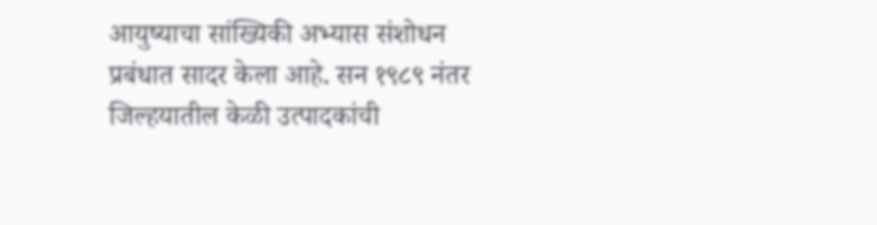आयुष्याचा सांख्यिकी अभ्यास संशोधन प्रबंधात सादर केला आहे. सन १९८९ नंतर जिल्हयातील केळी उत्पादकांची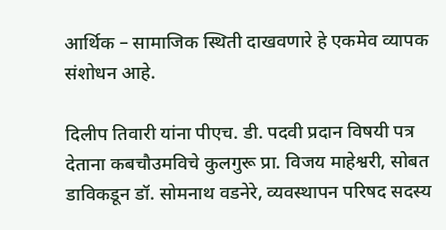आर्थिक – सामाजिक स्थिती दाखवणारे हे एकमेव व्यापक संशोधन आहे.

दिलीप तिवारी यांना पीएच. डी. पदवी प्रदान विषयी पत्र देताना कबचौउमविचे कुलगुरू प्रा. विजय माहेश्वरी, सोबत डाविकडून डॉ. सोमनाथ वडनेरे, व्यवस्थापन परिषद सदस्य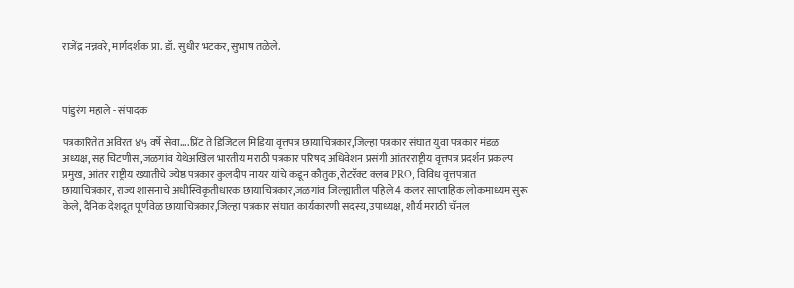राजेंद्र नन्नवरे, मार्गदर्शक प्रा. डॉ. सुधीर भटकर, सुभाष तळेले.



पांडुरंग महाले - संपादक

पत्रकारितेत अविरत ४५ वर्षे सेवा....प्रिंट ते डिजिटल मिडिया वृत्तपत्र छायाचित्रकार,जिल्हा पत्रकार संघात युवा पत्रकार मंडळ अध्यक्ष,सह चिटणीस,जळगांव येथेअखिल भारतीय मराठी पत्रकार परिषद अधिवेशन प्रसंगी आंतरराष्ट्रीय वृत्तपत्र प्रदर्शन प्रकल्प प्रमुख, आंतर राष्ट्रीय ख्यातीचे ज्येष्ठ पत्रकार कुलदीप नायर यांचे कडून कौतुक,रोटरॅक्ट क्लब PRO, विविध वृत्तपत्रात छायाचित्रकार, राज्य शासनाचे अधीस्विकृतीधारक छायाचित्रकार,जळगांव जिल्ह्यातील पहिले 4 कलर साप्ताहिक लोकमाध्यम सुरू केले, दैनिक देशदूत पूर्णवेळ छायाचित्रकार,जिल्हा पत्रकार संघात कार्यकारणी सदस्य,उपाध्यक्ष, शौर्य मराठी चॅनल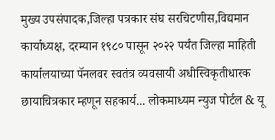मुख्य उपसंपादक,जिल्हा पत्रकार संघ सरचिटणीस,विद्यमान कार्याध्यक्ष, दरम्यान १९८० पासून २०२२ पर्यंत जिल्हा माहिती कार्यालयाच्या पॅनलवर स्वतंत्र व्यवसायी अधीस्विकृतीधारक छायाचित्रकार म्हणून सहकार्य... लोकमाध्यम न्युज पोर्टल & यू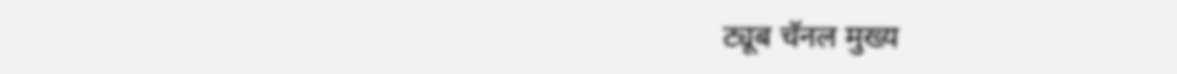ट्यूब चॅनल मुख्य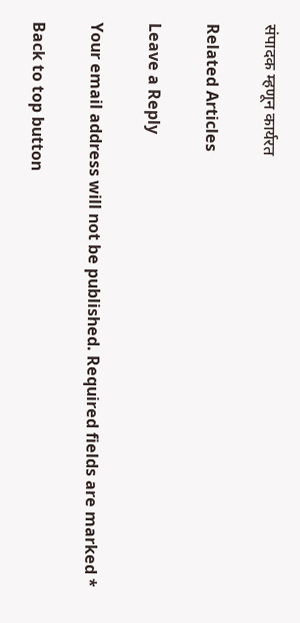संपादक म्हणून कार्यरत

Related Articles

Leave a Reply

Your email address will not be published. Required fields are marked *

Back to top button